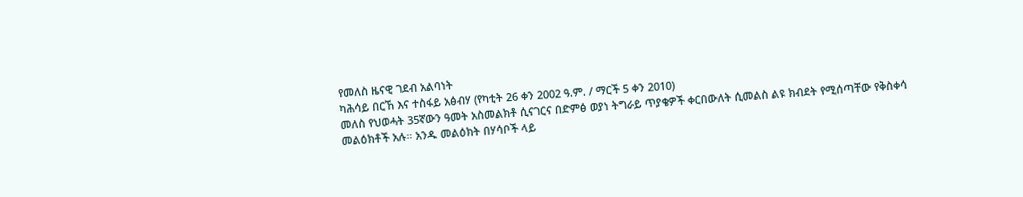የመለስ ዜናዊ ገደብ አልባነት
ካሕሳይ በርኸ እና ተስፋይ አፅብሃ (የካቲት 26 ቀን 2002 ዓ.ም. / ማርች 5 ቀን 2010)
መለስ የህወሓት 35ኛውን ዓመት አስመልክቶ ሲናገርና በድምፅ ወያነ ትግራይ ጥያቄዎች ቀርበውለት ሲመልስ ልዩ ክብደት የሚሰጣቸው የቅስቀሳ መልዕክቶች አሉ። አንዱ መልዕክት በሃሳቦች ላይ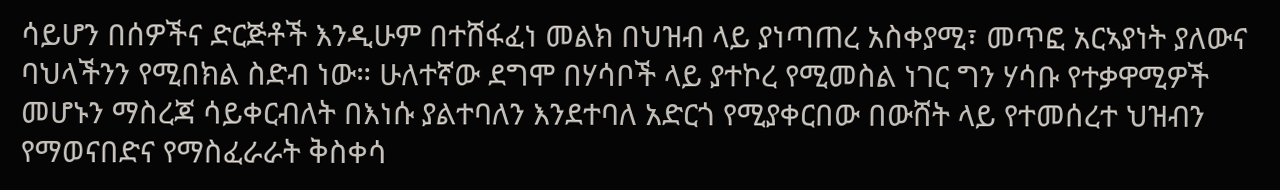ሳይሆን በሰዎችና ድርጅቶች እንዲሁም በተሸፋፈነ መልክ በህዝብ ላይ ያነጣጠረ አስቀያሚ፣ መጥፎ አርኣያነት ያለውና ባህላችንን የሚበክል ስድብ ነው። ሁለተኛው ደግሞ በሃሳቦች ላይ ያተኮረ የሚመስል ነገር ግን ሃሳቡ የተቃዋሚዎች መሆኑን ማስረጃ ሳይቀርብለት በእነሱ ያልተባለን እንደተባለ አድርጎ የሚያቀርበው በውሸት ላይ የተመሰረተ ህዝብን የማወናበድና የማስፈራራት ቅስቀሳ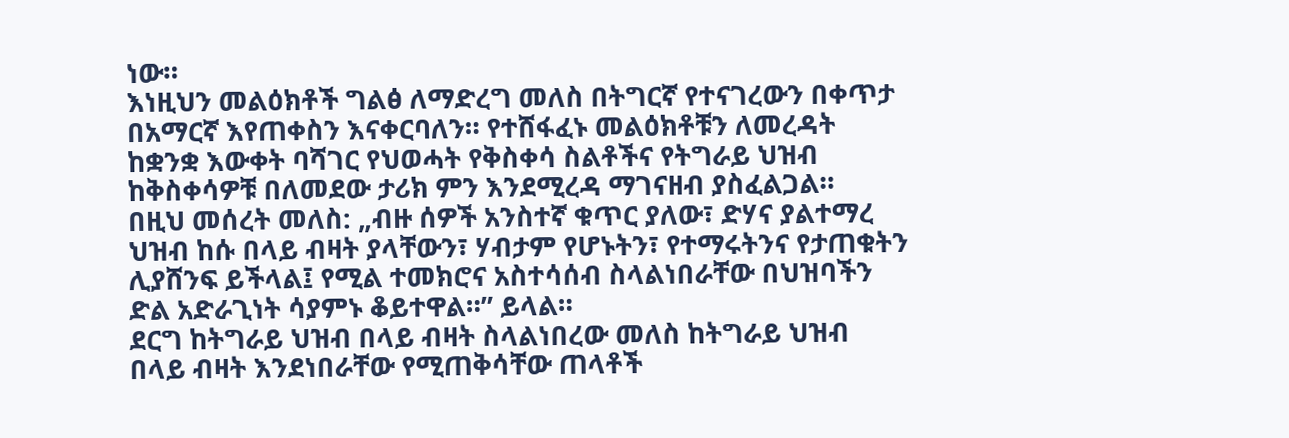ነው።
እነዚህን መልዕክቶች ግልፅ ለማድረግ መለስ በትግርኛ የተናገረውን በቀጥታ በአማርኛ እየጠቀስን እናቀርባለን። የተሸፋፈኑ መልዕክቶቹን ለመረዳት ከቋንቋ እውቀት ባሻገር የህወሓት የቅስቀሳ ስልቶችና የትግራይ ህዝብ ከቅስቀሳዎቹ በለመደው ታሪክ ምን እንደሚረዳ ማገናዘብ ያስፈልጋል።
በዚህ መሰረት መለስ: „ብዙ ሰዎች አንስተኛ ቁጥር ያለው፣ ድሃና ያልተማረ ህዝብ ከሱ በላይ ብዛት ያላቸውን፣ ሃብታም የሆኑትን፣ የተማሩትንና የታጠቁትን ሊያሸንፍ ይችላል፤ የሚል ተመክሮና አስተሳሰብ ስላልነበራቸው በህዝባችን ድል አድራጊነት ሳያምኑ ቆይተዋል።” ይላል።
ደርግ ከትግራይ ህዝብ በላይ ብዛት ስላልነበረው መለስ ከትግራይ ህዝብ በላይ ብዛት እንደነበራቸው የሚጠቅሳቸው ጠላቶች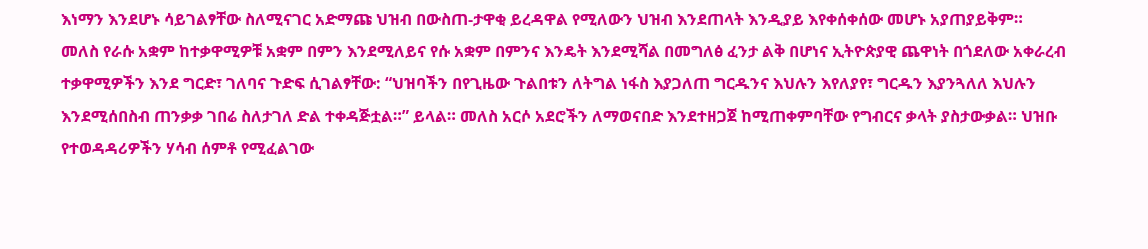እነማን እንደሆኑ ሳይገልፃቸው ስለሚናገር አድማጩ ህዝብ በውስጠ-ታዋቂ ይረዳዋል የሚለውን ህዝብ እንደጠላት እንዲያይ እየቀሰቀሰው መሆኑ አያጠያይቅም።
መለስ የራሱ አቋም ከተቃዋሚዎቹ አቋም በምን እንደሚለይና የሱ አቋም በምንና እንዴት እንደሚሻል በመግለፅ ፈንታ ልቅ በሆነና ኢትዮጵያዊ ጨዋነት በጎደለው አቀራረብ ተቃዋሚዎችን እንደ ግርድ፣ ገለባና ጉድፍ ሲገልፃቸው: “ህዝባችን በየጊዜው ጉልበቱን ለትግል ነፋስ እያጋለጠ ግርዱንና እህሉን እየለያየ፣ ግርዱን እያንጓለለ እህሉን እንደሚሰበስብ ጠንቃቃ ገበሬ ስለታገለ ድል ተቀዳጅቷል።” ይላል። መለስ አርሶ አደሮችን ለማወናበድ እንደተዘጋጀ ከሚጠቀምባቸው የግብርና ቃላት ያስታውቃል። ህዝቡ የተወዳዳሪዎችን ሃሳብ ሰምቶ የሚፈልገው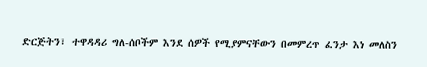ድርጅትን፣ ተዋዳዳሪ ግለ-ሰቦችም እንደ ሰዎች የሚያምናቸውን በመምረጥ ፈንታ እነ መለስን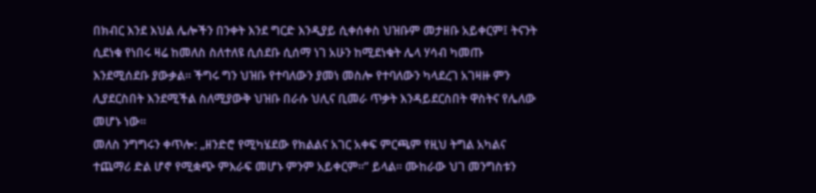በክብር እንደ እህል ሌሎችን በንቀት እንደ ግርድ እንዲያይ ሲቀሰቀስ ህዝቡም መታዘቡ አይቀርም፤ ትናንት ሲደነቁ የነበሩ ዛሬ ከመለስ ስለተለዩ ሲሰደቡ ሲሰማ ነገ አሁን ከሚደነቁት ሌላ ሃሳብ ካመጡ እንደሚሰደቡ ያውቃል። ችግሩ ግን ህዝቡ የተባለውን ያመነ መስሎ የተባለውን ካላደረገ አገዛዙ ምን ሊያደርስበት እንደሚችል ስለሚያውቅ ህዝቡ በራሱ ህሊና ቢመራ ጥቃት እንዳይደርስበት ዋስትና የሌለው መሆኑ ነው።
መለስ ንግግሩን ቀጥሎ: „ዘንድሮ የሚካሄደው የክልልና አገር አቀፍ ምርጫም የዚህ ትግል አካልና ተጨማሪ ድል ሆኖ የሚቋጭ ምእራፍ መሆኑ ምንም አይቀርም።” ይላል። ሙከራው ህገ መንግስቱን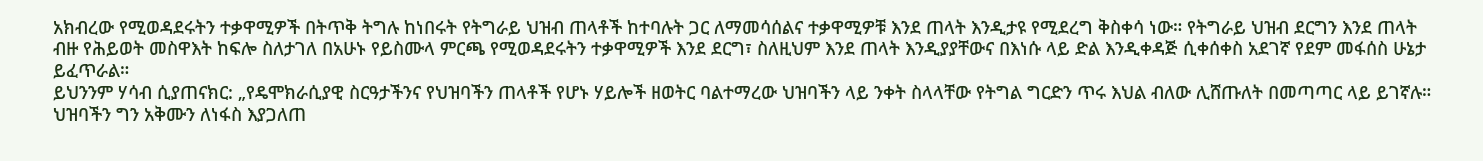አክብረው የሚወዳደሩትን ተቃዋሚዎች በትጥቅ ትግሉ ከነበሩት የትግራይ ህዝብ ጠላቶች ከተባሉት ጋር ለማመሳሰልና ተቃዋሚዎቹ እንደ ጠላት እንዲታዩ የሚደረግ ቅስቀሳ ነው። የትግራይ ህዝብ ደርግን እንደ ጠላት ብዙ የሕይወት መስዋእት ከፍሎ ስለታገለ በአሁኑ የይስሙላ ምርጫ የሚወዳደሩትን ተቃዋሚዎች እንደ ደርግ፣ ስለዚህም እንደ ጠላት እንዲያያቸውና በእነሱ ላይ ድል እንዲቀዳጅ ሲቀሰቀስ አደገኛ የደም መፋሰስ ሁኔታ ይፈጥራል።
ይህንንም ሃሳብ ሲያጠናክር: „የዴሞክራሲያዊ ስርዓታችንና የህዝባችን ጠላቶች የሆኑ ሃይሎች ዘወትር ባልተማረው ህዝባችን ላይ ንቀት ስላላቸው የትግል ግርድን ጥሩ እህል ብለው ሊሸጡለት በመጣጣር ላይ ይገኛሉ። ህዝባችን ግን አቅሙን ለነፋስ እያጋለጠ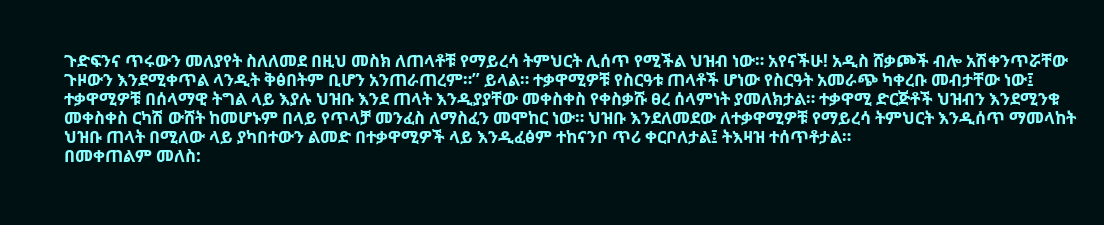ጉድፍንና ጥሩውን መለያየት ስለለመደ በዚህ መስክ ለጠላቶቹ የማይረሳ ትምህርት ሊሰጥ የሚችል ህዝብ ነው። አየናችሁ! አዲስ ሸቃጮች ብሎ አሽቀንጥሯቸው ጉዞውን እንደሚቀጥል ላንዲት ቅፅበትም ቢሆን አንጠራጠረም።” ይላል። ተቃዋሚዎቹ የስርዓቱ ጠላቶች ሆነው የስርዓት አመራጭ ካቀረቡ መብታቸው ነው፤ ተቃዋሚዎቹ በሰላማዊ ትግል ላይ እያሉ ህዝቡ እንደ ጠላት እንዲያያቸው መቀስቀስ የቀስቃሹ ፀረ ሰላምነት ያመለክታል። ተቃዋሚ ድርጅቶች ህዝብን እንደሚንቁ መቀስቀስ ርካሽ ውሸት ከመሆኑም በላይ የጥላቻ መንፈስ ለማስፈን መሞከር ነው። ህዝቡ እንደለመደው ለተቃዋሚዎቹ የማይረሳ ትምህርት እንዲሰጥ ማመላከት ህዝቡ ጠላት በሚለው ላይ ያካበተውን ልመድ በተቃዋሚዎች ላይ እንዲፈፅም ተከናንቦ ጥሪ ቀርቦለታል፤ ትእዛዝ ተሰጥቶታል።
በመቀጠልም መለስ: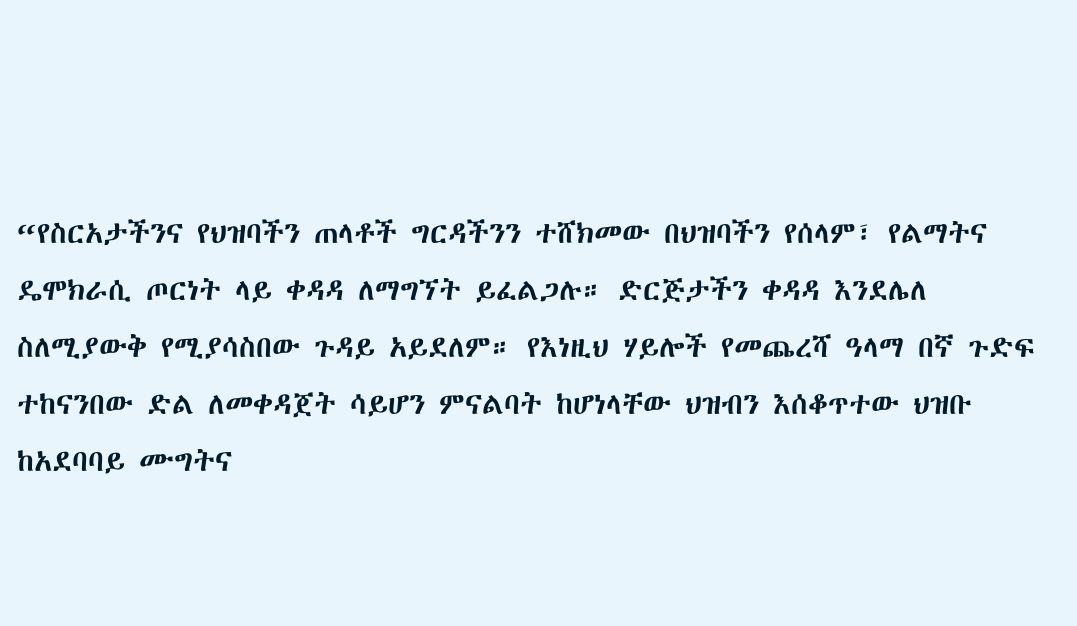“የስርአታችንና የህዝባችን ጠላቶች ግርዳችንን ተሸክመው በህዝባችን የሰላም፣ የልማትና ዴሞክራሲ ጦርነት ላይ ቀዳዳ ለማግኘት ይፈልጋሉ። ድርጅታችን ቀዳዳ እንደሌለ ስለሚያውቅ የሚያሳስበው ጉዳይ አይደለም። የእነዚህ ሃይሎች የመጨረሻ ዓላማ በኛ ጉድፍ ተከናንበው ድል ለመቀዳጀት ሳይሆን ምናልባት ከሆነላቸው ህዝብን እሰቆጥተው ህዝቡ ከአደባባይ ሙግትና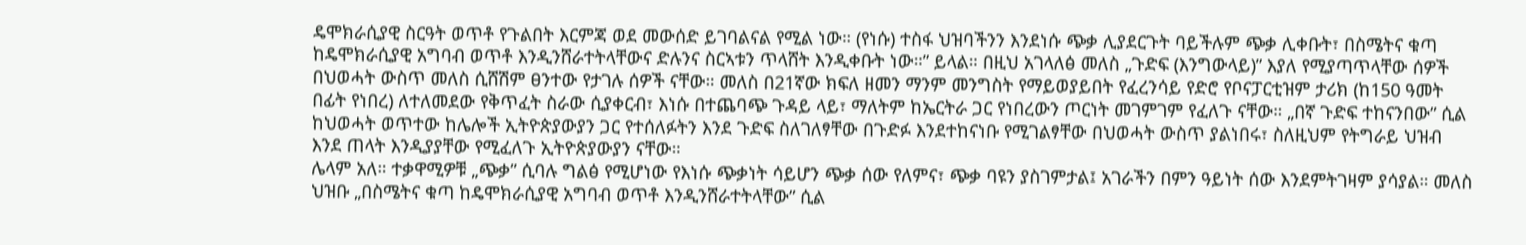ዴሞክራሲያዊ ስርዓት ወጥቶ የጉልበት እርምጃ ወደ መውሰድ ይገባልናል የሚል ነው። (የነሱ) ተስፋ ህዝባችንን እንደነሱ ጭቃ ሊያደርጉት ባይችሉም ጭቃ ሊቀቡት፣ በስሜትና ቁጣ ከዴሞክራሲያዊ አግባብ ወጥቶ እንዲንሸራተትላቸውና ድሉንና ስርኣቱን ጥላሸት እንዲቀቡት ነው።” ይላል። በዚህ አገላለፅ መለስ „ጉድፍ (እንግውላይ)” እያለ የሚያጣጥላቸው ሰዎች በህወሓት ውስጥ መለስ ሲሸሽም ፀንተው የታገሉ ሰዎች ናቸው። መለስ በ21ኛው ክፍለ ዘመን ማንም መንግስት የማይወያይበት የፈረንሳይ የድሮ የቦናፓርቲዝም ታሪክ (ከ150 ዓመት በፊት የነበረ) ለተለመደው የቅጥፈት ስራው ሲያቀርብ፣ እነሱ በተጨባጭ ጉዳይ ላይ፣ ማለትም ከኤርትራ ጋር የነበረውን ጦርነት መገምገም የፈለጉ ናቸው። „በኛ ጉድፍ ተከናንበው” ሲል ከህወሓት ወጥተው ከሌሎች ኢትዮጵያውያን ጋር የተሰለፉትን እንደ ጉድፍ ስለገለፃቸው በጉድፉ እንደተከናነቡ የሚገልፃቸው በህወሓት ውስጥ ያልነበሩ፣ ስለዚህም የትግራይ ህዝብ እንደ ጠላት እንዲያያቸው የሚፈለጉ ኢትዮጵያውያን ናቸው።
ሌላም አለ። ተቃዋሚዎቹ „ጭቃ” ሲባሉ ግልፅ የሚሆነው የእነሱ ጭቃነት ሳይሆን ጭቃ ሰው የለምና፣ ጭቃ ባዩን ያስገምታል፤ አገራችን በምን ዓይነት ሰው እንደምትገዛም ያሳያል። መለስ ህዝቡ „በስሜትና ቁጣ ከዴሞክራሲያዊ አግባብ ወጥቶ እንዲንሸራተትላቸው” ሲል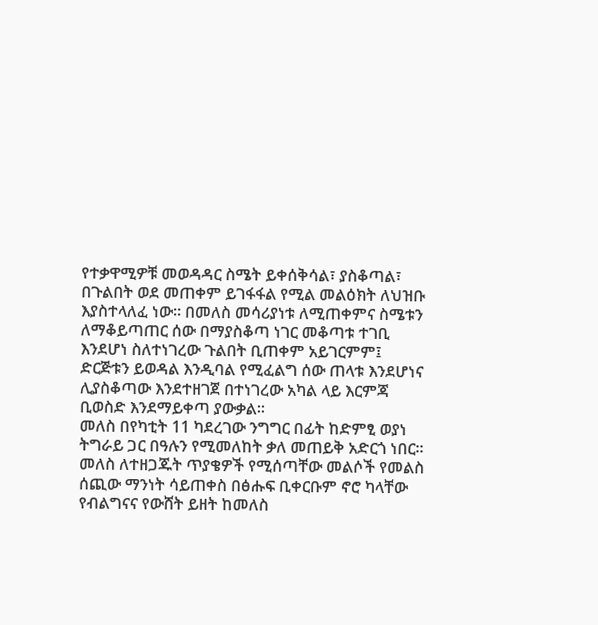የተቃዋሚዎቹ መወዳዳር ስሜት ይቀሰቅሳል፣ ያስቆጣል፣ በጉልበት ወደ መጠቀም ይገፋፋል የሚል መልዕክት ለህዝቡ እያስተላለፈ ነው። በመለስ መሳሪያነቱ ለሚጠቀምና ስሜቱን ለማቆይጣጠር ሰው በማያስቆጣ ነገር መቆጣቱ ተገቢ እንደሆነ ስለተነገረው ጉልበት ቢጠቀም አይገርምም፤ ድርጅቱን ይወዳል እንዲባል የሚፈልግ ሰው ጠላቱ እንደሆነና ሊያስቆጣው እንደተዘገጀ በተነገረው አካል ላይ እርምጃ ቢወስድ እንደማይቀጣ ያውቃል።
መለስ በየካቲት 11 ካደረገው ንግግር በፊት ከድምፂ ወያነ ትግራይ ጋር በዓሉን የሚመለከት ቃለ መጠይቅ አድርጎ ነበር። መለስ ለተዘጋጁት ጥያቄዎች የሚሰጣቸው መልሶች የመልስ ሰጪው ማንነት ሳይጠቀስ በፅሑፍ ቢቀርቡም ኖሮ ካላቸው የብልግናና የውሸት ይዘት ከመለስ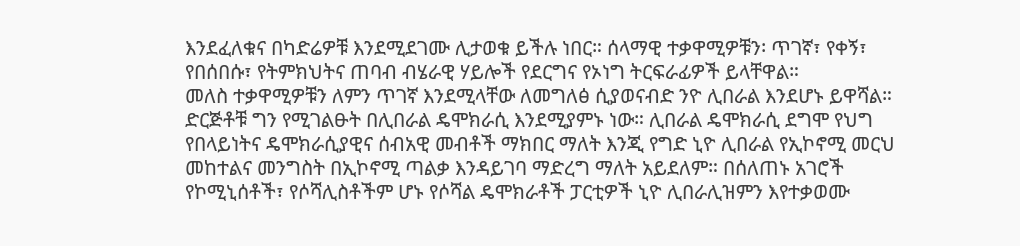እንደፈለቁና በካድሬዎቹ እንደሚደገሙ ሊታወቁ ይችሉ ነበር። ሰላማዊ ተቃዋሚዎቹን፡ ጥገኛ፣ የቀኝ፣ የበሰበሱ፣ የትምክህትና ጠባብ ብሄራዊ ሃይሎች የደርግና የኦነግ ትርፍራፊዎች ይላቸዋል።
መለስ ተቃዋሚዎቹን ለምን ጥገኛ እንደሚላቸው ለመግለፅ ሲያወናብድ ንዮ ሊበራል እንደሆኑ ይዋሻል። ድርጅቶቹ ግን የሚገልፁት በሊበራል ዴሞክራሲ እንደሚያምኑ ነው። ሊበራል ዴሞክራሲ ደግሞ የህግ የበላይነትና ዴሞክራሲያዊና ሰብአዊ መብቶች ማክበር ማለት እንጂ የግድ ኒዮ ሊበራል የኢኮኖሚ መርህ መከተልና መንግስት በኢኮኖሚ ጣልቃ እንዳይገባ ማድረግ ማለት አይደለም። በሰለጠኑ አገሮች የኮሚኒሰቶች፣ የሶሻሊስቶችም ሆኑ የሶሻል ዴሞክራቶች ፓርቲዎች ኒዮ ሊበራሊዝምን እየተቃወሙ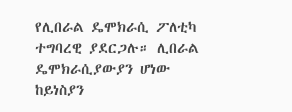የሊበራል ዴሞክራሲ ፖለቲካ ተግባረዊ ያደርጋሉ። ሊበራል ዴሞክራሲያውያን ሆነው ከይነስያን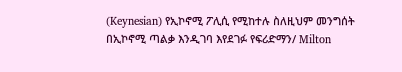(Keynesian) የኢኮኖሚ ፖሊሲ የሚከተሉ ስለዚህም መንግሰት በኢኮኖሚ ጣልቃ እንዲገባ እየደገፉ የፍሪድማን/ Milton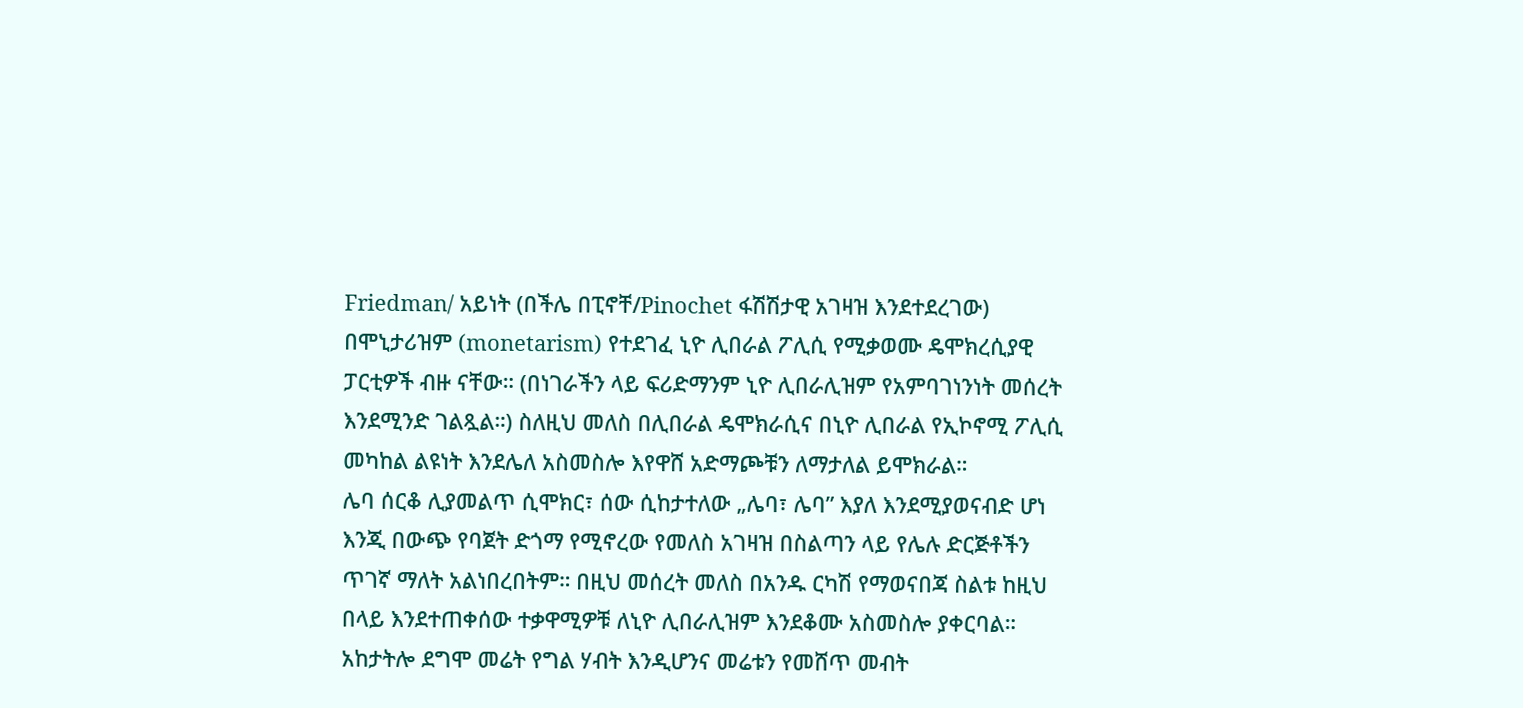Friedman/ አይነት (በችሌ በፒኖቸ/Pinochet ፋሽሽታዊ አገዛዝ እንደተደረገው) በሞኒታሪዝም (monetarism) የተደገፈ ኒዮ ሊበራል ፖሊሲ የሚቃወሙ ዴሞክረሲያዊ ፓርቲዎች ብዙ ናቸው። (በነገራችን ላይ ፍሪድማንም ኒዮ ሊበራሊዝም የአምባገነንነት መሰረት እንደሚንድ ገልጿል።) ስለዚህ መለስ በሊበራል ዴሞክራሲና በኒዮ ሊበራል የኢኮኖሚ ፖሊሲ መካከል ልዩነት እንደሌለ አስመስሎ እየዋሸ አድማጮቹን ለማታለል ይሞክራል።
ሌባ ሰርቆ ሊያመልጥ ሲሞክር፣ ሰው ሲከታተለው „ሌባ፣ ሌባ” እያለ እንደሚያወናብድ ሆነ እንጂ በውጭ የባጀት ድጎማ የሚኖረው የመለስ አገዛዝ በስልጣን ላይ የሌሉ ድርጅቶችን ጥገኛ ማለት አልነበረበትም። በዚህ መሰረት መለስ በአንዱ ርካሽ የማወናበጃ ስልቱ ከዚህ በላይ እንደተጠቀሰው ተቃዋሚዎቹ ለኒዮ ሊበራሊዝም እንደቆሙ አስመስሎ ያቀርባል። አከታትሎ ደግሞ መሬት የግል ሃብት እንዲሆንና መሬቱን የመሸጥ መብት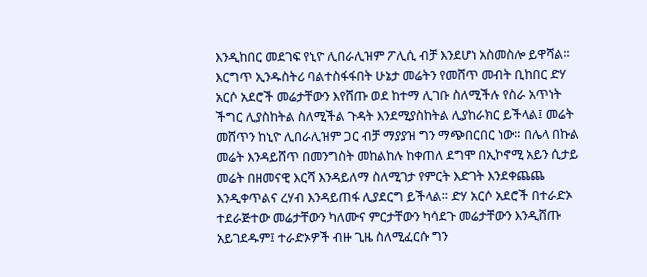እንዲከበር መደገፍ የኒዮ ሊበራሊዝም ፖሊሲ ብቻ እንደሆነ አስመስሎ ይዋሻል።
እርግጥ ኢንዱስትሪ ባልተስፋፋበት ሁኔታ መሬትን የመሸጥ መብት ቢከበር ድሃ አርሶ አደሮች መሬታቸውን እየሸጡ ወደ ከተማ ሊገቡ ስለሚችሉ የስራ አጥነት ችግር ሊያስከትል ስለሚችል ጉዳት እንደሚያስከትል ሊያከራክር ይችላል፤ መሬት መሸጥን ከኒዮ ሊበራሊዝም ጋር ብቻ ማያያዝ ግን ማጭበርበር ነው። በሌላ በኩል መሬት እንዳይሸጥ በመንግስት መከልከሉ ከቀጠለ ደግሞ በኢኮኖሚ አይን ሲታይ መሬት በዘመናዊ እርሻ እንዳይለማ ስለሚገታ የምርት እድገት እንደቀጨጨ እንዲቀጥልና ረሃብ እንዳይጠፋ ሊያደርግ ይችላል። ድሃ አርሶ አደሮች በተራድኦ ተደራጅተው መሬታቸውን ካለሙና ምርታቸውን ካሳደጉ መሬታቸውን እንዲሸጡ አይገደዱም፤ ተራድኦዎች ብዙ ጊዜ ስለሚፈርሱ ግን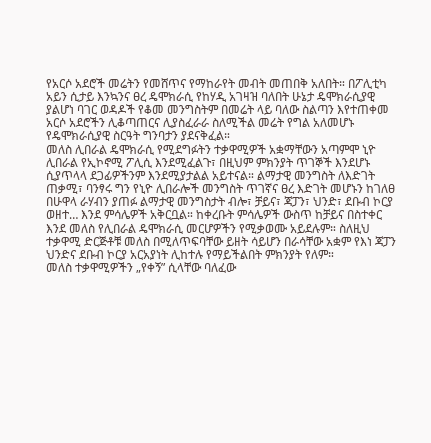የአርሶ አደሮች መሬትን የመሸጥና የማከራየት መብት መጠበቅ አለበት። በፖሊቲካ አይን ሲታይ እንኳንና ፀረ ዴሞክራሲ የከሃዲ አገዛዝ ባለበት ሁኔታ ዴሞክራሲያዊ ያልሆነ ባገር ወዳዶች የቆመ መንግስትም በመሬት ላይ ባለው ስልጣን እየተጠቀመ አርሶ አደሮችን ሊቆጣጠርና ሊያስፈራራ ስለሚችል መሬት የግል አለመሆኑ የዴሞክራሲያዊ ስርዓት ግንባታን ያደናቅፈል።
መለስ ሊበራል ዴሞክራሲ የሚደግፉትን ተቃዋሚዎች አቋማቸውን አጣምሞ ኒዮ ሊበራል የኢኮኖሚ ፖሊሲ እንደሚፈልጉ፣ በዚህም ምክንያት ጥገኞች እንደሆኑ ሲያጥላላ ደጋፊዎችንም እንደሚያታልል አይተናል። ልማታዊ መንግስት ለእድገት ጠቃሚ፣ ባንፃሩ ግን የኒዮ ሊበራሎች መንግስት ጥገኛና ፀረ እድገት መሆኑን ከገለፀ በሁዋላ ራሃብን ያጠፉ ልማታዊ መንግስታት ብሎ፣ ቻይና፣ ጃፓን፣ ህንድ፣ ደቡብ ኮርያ ወዘተ… እንደ ምሳሌዎች አቅርቧል። ከቀረቡት ምሳሌዎች ውስጥ ከቻይና በስተቀር እንደ መለስ የሊበራል ዴሞክራሲ መርሆዎችን የሚቃወሙ አይደሉም። ስለዚህ ተቃዋሚ ድርጅቶቹ መለስ በሚለጥፍባቸው ይዘት ሳይሆን በራሳቸው አቋም የእነ ጃፓን ህንድና ደቡብ ኮርያ አርአያነት ሊከተሉ የማይችልበት ምክንያት የለም።
መለስ ተቃዋሚዎችን „የቀኝ” ሲላቸው ባለፈው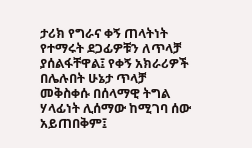ታሪክ የግራና ቀኝ ጠላትነት የተማሩት ደጋፊዎቹን ለጥላቻ ያሰልፋቸዋል፤ የቀኝ አክራሪዎች በሌሉበት ሁኔታ ጥላቻ መቅስቀሱ በሰላማዊ ትግል ሃላፊነት ሊሰማው ከሚገባ ሰው አይጠበቅም፤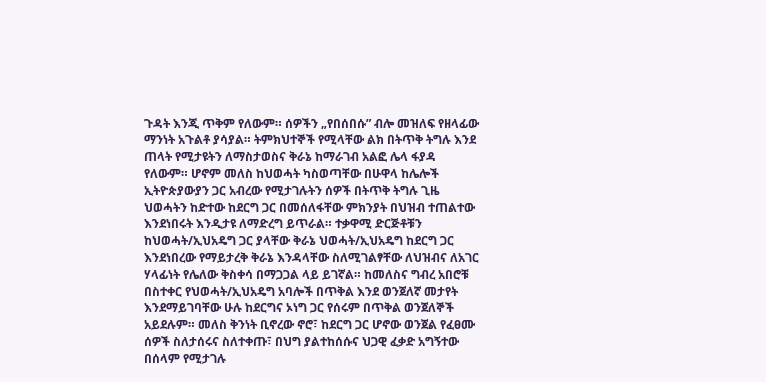ጉዳት እንጂ ጥቅም የለውም። ሰዎችን „የበሰበሱ” ብሎ መዝለፍ የዘላፊው ማንነት አጉልቶ ያሳያል። ትምክህተኞች የሚላቸው ልክ በትጥቅ ትግሉ እንደ ጠላት የሚታዩትን ለማስታወስና ቅራኔ ከማራገብ አልፎ ሌላ ፋያዳ የለውም። ሆኖም መለስ ከህወሓት ካስወጣቸው በሁዋላ ከሌሎች ኢትዮጵያውያን ጋር አብረው የሚታገሉትን ሰዎች በትጥቅ ትግሉ ጊዜ ህወሓትን ከድተው ከደርግ ጋር በመሰለፋቸው ምክንያት በህዝብ ተጠልተው እንደነበሩት እንዲታዩ ለማድረግ ይጥራል። ተቃዋሚ ድርጅቶቹን ከህወሓት/ኢህአዴግ ጋር ያላቸው ቅራኔ ህወሓት/ኢህአዴግ ከደርግ ጋር እንደነበረው የማይታረቅ ቅራኔ እንዳላቸው ስለሚገልፃቸው ለህዝብና ለአገር ሃላፊነት የሌለው ቅስቀሳ በማጋጋል ላይ ይገኛል። ከመለስና ግብረ አበሮቹ በስተቀር የህወሓት/ኢህአዴግ አባሎች በጥቅል እንደ ወንጀለኛ መታየት እንደማይገባቸው ሁሉ ከደርግና ኦነግ ጋር የሰሩም በጥቅል ወንጀለኞች አይደሉም። መለስ ቅንነት ቢኖረው ኖሮ፣ ከደርግ ጋር ሆኖው ወንጀል የፈፀሙ ሰዎች ስለታሰሩና ስለተቀጡ፣ በህግ ያልተከሰሱና ህጋዊ ፈቃድ አግኝተው በሰላም የሚታገሉ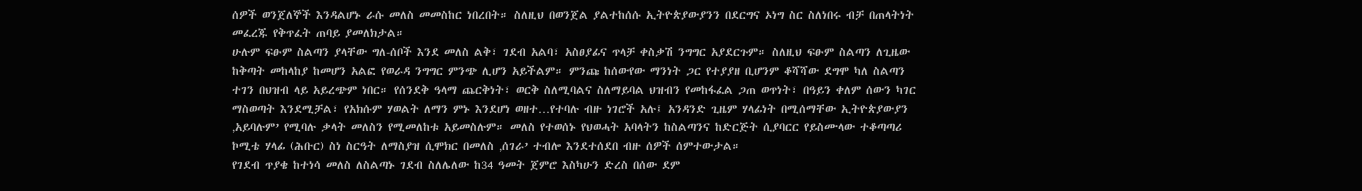ሰዎች ወንጀለኞች እንዳልሆኑ ራሱ መለስ መመስከር ነበረበት። ስለዚህ በወንጀል ያልተከሰሱ ኢትዮጵያውያንን በደርግና ኦነግ ስር ስለነበሩ ብቻ በጠላትነት መፈረጁ የቅጥፈት ጠባይ ያመለክታል።
ሁሉም ፍፁም ስልጣን ያላቸው ግለ-ሰቦች እንደ መለስ ልቅ፣ ገደብ አልባ፣ አስፀያፊና ጥላቻ ቀስቃሽ ንግግር አያደርጉም። ስለዚህ ፍፁም ስልጣን ለጊዜው ከቅጣት መከላከያ ከመሆን አልፎ የወራዳ ንግግር ምንጭ ሊሆን አይችልም። ምንጩ ከሰውየው ማንነት ጋር የተያያዘ ቢሆንም ቆሻሻው ደግሞ ካለ ስልጣን ተገን በህዝብ ላይ አይረጭም ነበር። የሰንደቅ ዓላማ ጨርቅነት፣ ወርቅ ስለሚባልና ስለማይባል ህዝብን የመከፋፈል ጋጠ ወጥነት፣ በዓይን ቀለም ሰውን ካገር ማስወጣት እንደሚቻል፣ የአክሱም ሃወልት ለማን ምኑ እንደሆነ ወዘተ…የተባሉ ብዙ ነገሮች አሉ፤ አንዳንድ ጊዜም ሃላፊነት በሚሰማቸው ኢትዮጵያውያን ‚አይባሉም’ የሚባሉ ቃላት መለስን የሚመለከቱ አይመስሉም። መለስ የተወሰኑ የህወሓት አባላትን ከስልጣንና ከድርጅት ሲያባርር የይስሙላው ተቆጣጣሪ ኮሚቴ ሃላፊ (ሕቡር) ስነ ስርዓት ለማስያዝ ሲሞክር በመለስ ‚ሰገራ’ ተብሎ እንደተሰደበ ብዙ ሰዎች ሰምተውታል።
የገደብ ጥያቄ ከተነሳ መለስ ለስልጣኑ ገደብ ስለሌለው ከ34 ዓመት ጀምሮ እስካሁን ድረስ በሰው ደም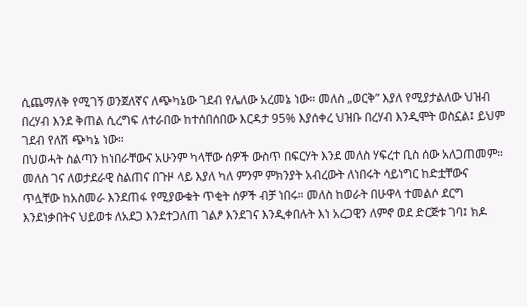ሲጨማለቅ የሚገኝ ወንጀለኛና ለጭካኔው ገደብ የሌለው አረመኔ ነው። መለስ „ወርቅ” እያለ የሚያታልለው ህዝብ በረሃብ እንደ ቅጠል ሲረግፍ ለተራበው ከተሰበሰበው እርዳታ 95% እያሰቀረ ህዝቡ በረሃብ እንዲሞት ወስኗል፤ ይህም ገደብ የለሽ ጭካኔ ነው።
በህወሓት ስልጣን ከነበራቸውና አሁንም ካላቸው ሰዎች ውስጥ በፍርሃት እንደ መለስ ሃፍረተ ቢስ ሰው አለጋጠመም። መለስ ገና ለወታደራዊ ስልጠና በጉዞ ላይ እያለ ካለ ምንም ምክንያት አብረውት ለነበሩት ሳይነግር ከድቷቸውና ጥሏቸው ከአስመራ እንደጠፋ የሚያውቁት ጥቂት ሰዎች ብቻ ነበሩ። መለስ ከወራት በሁዋላ ተመልሶ ደርግ እንደነቃበትና ህይወቱ ለአደጋ እንደተጋለጠ ገልፆ እንደገና እንዲቀበሉት እነ አረጋዊን ለምኖ ወደ ድርጅቱ ገባ፤ ክዶ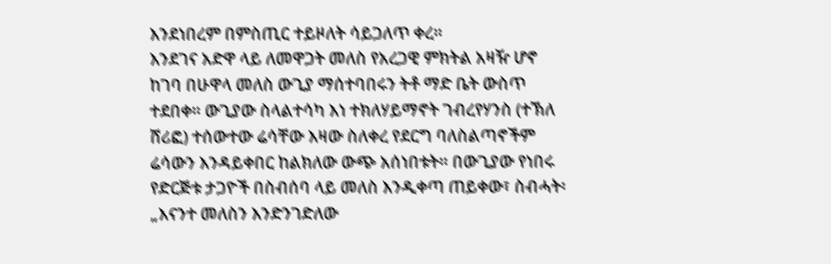እንደነበረም በምስጢር ተይዞለት ሳይጋለጥ ቀረ።
እንደገና አድዋ ላይ ለመዋጋት መለስ የአረጋዊ ምክትል አዛዥ ሆኖ ከገባ በሁዋላ መለስ ውጊያ ማሰተባበሩን ትቶ ማድ ቤት ውስጥ ተደበቀ። ውጊያው ስላልተሳካ እነ ተክለሃይማኖት ገብረየሃንስ (ተኽለ ሸሪፎ) ተሰውተው ሬሳቸው እዛው ስለቀረ የደርግ ባለስልጣኖችም ሬሳውን እንዳይቀበር ከልክለው ውጭ አሰነበቱት። በውጊያው የነበሩ የድርጅቱ ታጋዮች በስብሰባ ላይ መለስ እንዲቀጣ ጠይቀው፣ ስብሓት፡ „እናንተ መለስን እንድንገድለው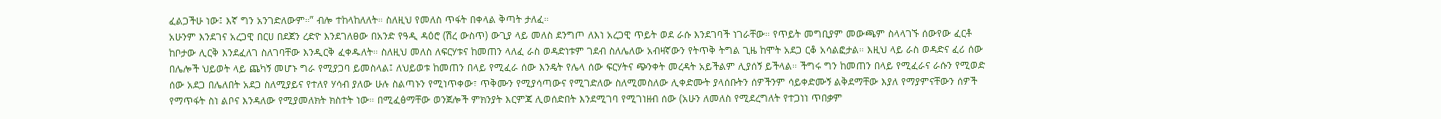ፈልጋችሁ ነው፤ እኛ ግን አንገድለውም።” ብሎ ተከላከለለት። ስለዚህ የመለስ ጥፋት በቀላል ቅጣት ታለፈ።
አሁንም እንደገና አረጋዊ በርሀ በደጀን ረድዮ እንደገለፀው በአንድ የዓዲ ዳዕሮ (ሽረ ውስጥ) ውጊያ ላይ መለስ ደንግጦ ለእነ አረጋዊ ጥይት ወደ ራሱ እንደገባች ነገራቸው። የጥይት መግቢያም መውጫም ስላላገኙ ሰውየው ፈርቶ ከቦታው ሊርቅ እንደፈለገ ስለገባቸው እንዲርቅ ፈቀዱለት። ስለዚህ መለስ ለፍርሃቱና ከመጠን ላለፈ ራስ ወዳድነቱም ገደብ ስለሌለው አብዛኛውን የትጥቅ ትግል ጊዜ ከሞት አደጋ ርቆ አሳልፎታል። እዚህ ላይ ራስ ወዳድና ፈሪ ሰው በሌሎች ህይወት ላይ ጨካኝ መሆኑ ግራ የሚያጋባ ይመስላል፤ ለህይወቱ ከመጠን በላይ የሚፈራ ሰው እንዴት የሌላ ሰው ፍርሃትና ጭንቀት መረዳት አይችልም ሊያሰኝ ይችላል። ችግሩ ግን ከመጠን በላይ የሚፈራና ራሱን የሚወድ ሰው አደጋ በሌለበት አደጋ ስለሚያይና የተለየ ሃሳብ ያለው ሁሉ ስልጣኑን የሚነጥቀው፣ ጥቅሙን የሚያሳጣውና የሚገድለው ስለሚመስለው ሊቀድሙት ያላሰቡትን ሰዎችንም ሳይቀድሙኝ ልቅደማቸው እያለ የማያምናቸውን ሰዎች የማጥፋት ስነ ልቦና እንዳለው የሚያመለክት ክስተት ነው። በሚፈፅማቸው ወንጀሎች ምክንያት እርምጃ ሊወሰድበት እንደሚገባ የሚገነዘብ ሰው (አሁን ለመለስ የሚደረግለት የተጋነነ ጥበቃም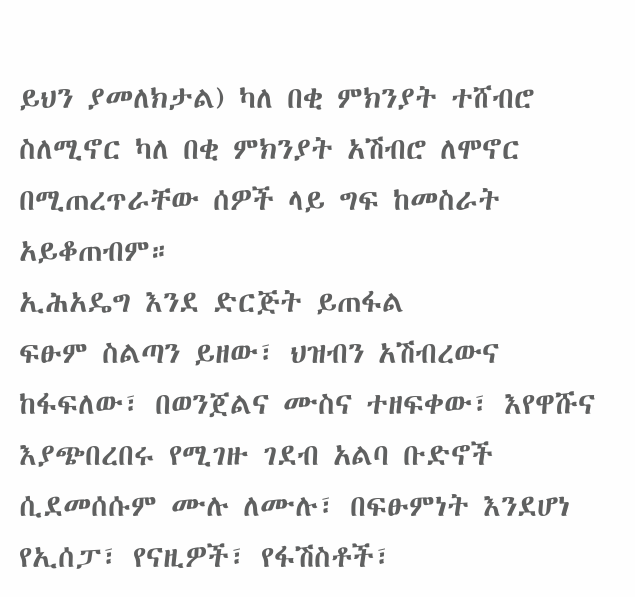ይህን ያመለክታል) ካለ በቂ ምክንያት ተሸብሮ ስለሚኖር ካለ በቂ ምክንያት አሽብሮ ለሞኖር በሚጠረጥራቸው ሰዎች ላይ ግፍ ከመስራት አይቆጠብም።
ኢሕአዴግ እንደ ድርጅት ይጠፋል
ፍፁም ስልጣን ይዘው፣ ህዝብን አሽብረውና ከፋፍለው፣ በወንጀልና ሙስና ተዘፍቀው፣ እየዋሹና እያጭበረበሩ የሚገዙ ገደብ አልባ ቡድኖች ሲደመሰሱም ሙሉ ለሙሉ፣ በፍፁምነት እንደሆነ የኢሰፓ፣ የናዚዎች፣ የፋሽስቶች፣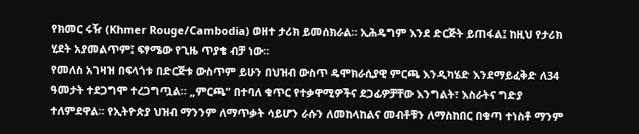የክመር ሩዥ (Khmer Rouge/Cambodia) ወዘተ ታሪክ ይመሰክራል። ኢሕዴግም እንደ ድርጅት ይጠፋል፤ ከዚህ የታሪክ ሂደት አያመልጥም፤ ፍፃሜው የጊዜ ጥያቄ ብቻ ነው።
የመለስ አገዛዝ በፍላጎቱ በድርጅቱ ውስጥም ይሁን በህዝብ ውስጥ ዴሞክራሲያዊ ምርጫ እንዲካሄድ እንደማይፈቅድ ለ34 ዓመታት ተደጋግሞ ተረጋግጧል። „ምርጫ” በተባለ ቁጥር የተቃዋሚዎችና ደጋፊዎቻቸው እንግልት፣ እስራትና ግድያ ተለምደዋል። የኢትዮጵያ ህዝብ ማንንም ለማጥቃት ሳይሆን ራሱን ለመከላከልና መብቶቹን ለማስከበር በቁጣ ተነስቶ ማንም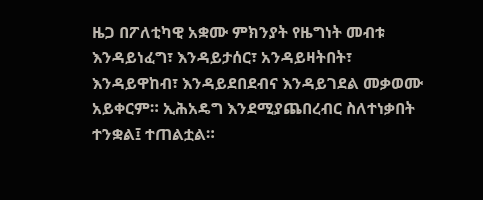ዜጋ በፖለቲካዊ አቋሙ ምክንያት የዜግነት መብቱ እንዳይነፈግ፣ እንዳይታሰር፣ አንዳይዛትበት፣ እንዳይዋከብ፣ እንዳይደበደብና እንዳይገደል መቃወሙ አይቀርም። ኢሕአዴግ እንደሚያጨበረብር ስለተነቃበት ተንቋል፤ ተጠልቷል።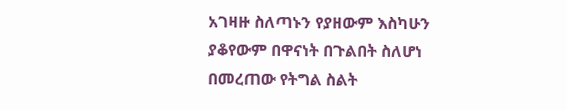አገዛዙ ስለጣኑን የያዘውም እስካሁን ያቆየውም በዋናነት በጉልበት ስለሆነ በመረጠው የትግል ስልት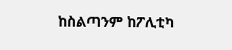ከስልጣንም ከፖሊቲካ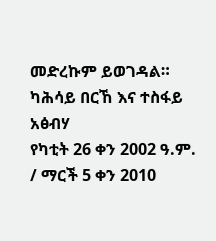መድረኩም ይወገዳል።
ካሕሳይ በርኸ እና ተስፋይ አፅብሃ
የካቲት 26 ቀን 2002 ዓ.ም. / ማርች 5 ቀን 2010